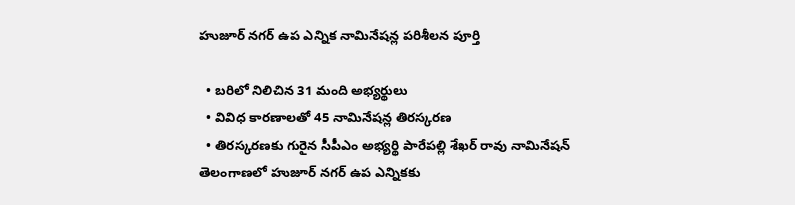హుజూర్ నగర్ ఉప ఎన్నిక నామినేషన్ల పరిశీలన పూర్తి

  • బరిలో నిలిచిన 31 మంది అభ్యర్థులు
  • వివిధ కారణాలతో 45 నామినేషన్ల తిరస్కరణ
  • తిరస్కరణకు గురైన సీపీఎం అభ్యర్థి పారేపల్లి శేఖర్ రావు నామినేషన్
తెలంగాణలో హుజూర్ నగర్ ఉప ఎన్నికకు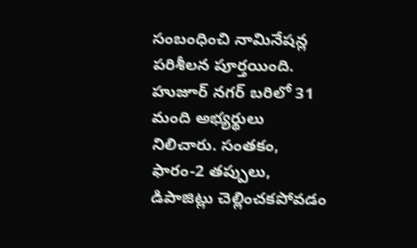సంబంధించి నామినేషన్ల పరిశీలన పూర్తయింది. హుజూర్ నగర్ బరిలో 31 మంది అభ్యర్థులు నిలిచారు. సంతకం, ఫారం-2 తప్పులు, డిపాజిట్లు చెల్లించకపోవడం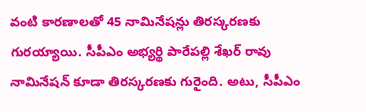వంటి కారణాలతో 45 నామినేషన్లు తిరస్కరణకు గురయ్యాయి. సీపీఎం అభ్యర్థి పారేపల్లి శేఖర్ రావు నామినేషన్ కూడా తిరస్కరణకు గురైంది. అటు, సీపీఎం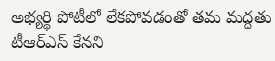అభ్యర్థి పోటీలో లేకపోవడంతో తమ మద్దతు టీఆర్ఎస్ కేనని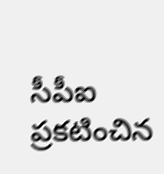సీపీఐ ప్రకటించిన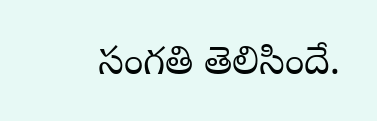సంగతి తెలిసిందే.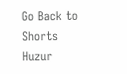Go Back to Shorts
Huzur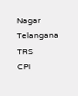Nagar
Telangana
TRS
CPI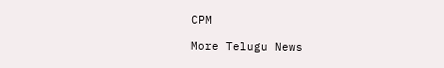CPM

More Telugu News